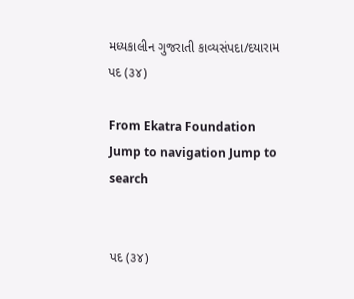મધ્યકાલીન ગુજરાતી કાવ્યસંપદા/દયારામ પદ (૩૪)

From Ekatra Foundation
Jump to navigation Jump to search


પદ (૩૪)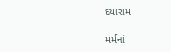દયારામ

મર્મનાં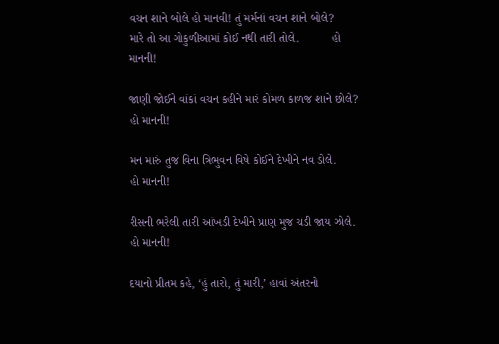વચન શાને બોલે હો માનવી! તું મર્મનાં વચન શાને બોલે?
મારે તો આ ગોકુળીઆમાં કોઈ નથી તારી તોલે.          હો માનની!

જાણી જોઈને વાંકાં વચન કહીને મારં કોમળ કાળજ શાને છોલે? હો માનની!

મન મારું તુજ વિના ત્રિભુવન વિષે કોઈને દેખીને નવ ડોલે.          હો માનની!

રીસની ભરેલી તારી આંખડી દેખીને પ્રાણ મુજ ચડી જાય ઝોલે. હો માનની!

દયાનો પ્રીતમ કહે, ‘હું તારો, તું મારી,’ હાવાં અંતરનો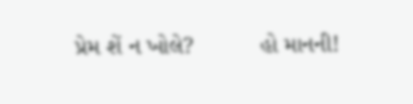પ્રેમ શેં ન ખોલે?          હો માનની!